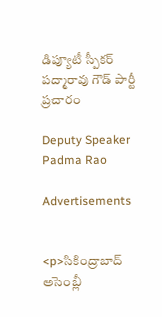డిప్యూటీ స్పీకర్ పద్మారావు గౌడ్ పార్టీ ప్రచారం

Deputy Speaker Padma Rao

Advertisements


<p>సికింద్రాబాద్ అసెంబ్లీ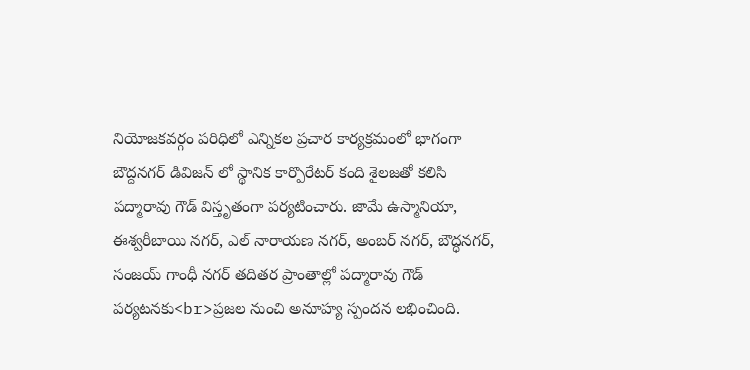నియోజకవర్గం పరిధిలో ఎన్నికల ప్రచార కార్యక్రమంలో భాగంగా బౌద్దనగర్ డివిజన్ లో స్థానిక కార్పొరేటర్ కంది శైలజతో కలిసి పద్మారావు గౌడ్ విస్తృతంగా పర్యటించారు. జామే ఉస్మానియా, ఈశ్వరీబాయి నగర్, ఎల్ నారాయణ నగర్, అంబర్ నగర్, బౌద్ధనగర్, సంజయ్ గాంధీ నగర్ తదితర ప్రాంతాల్లో పద్మారావు గౌడ్ పర్యటనకు<br>ప్రజల నుంచి అనూహ్య స్పందన లభించింది.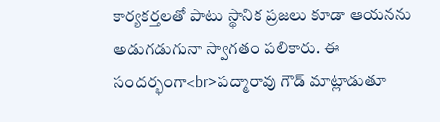కార్యకర్తలతో పాటు స్థానిక ప్రజలు కూడా ఆయనను అడుగడుగునా స్వాగతం పలికారు. ఈ సందర్భంగా<br>పద్మారావు గౌడ్ మాట్లాడుతూ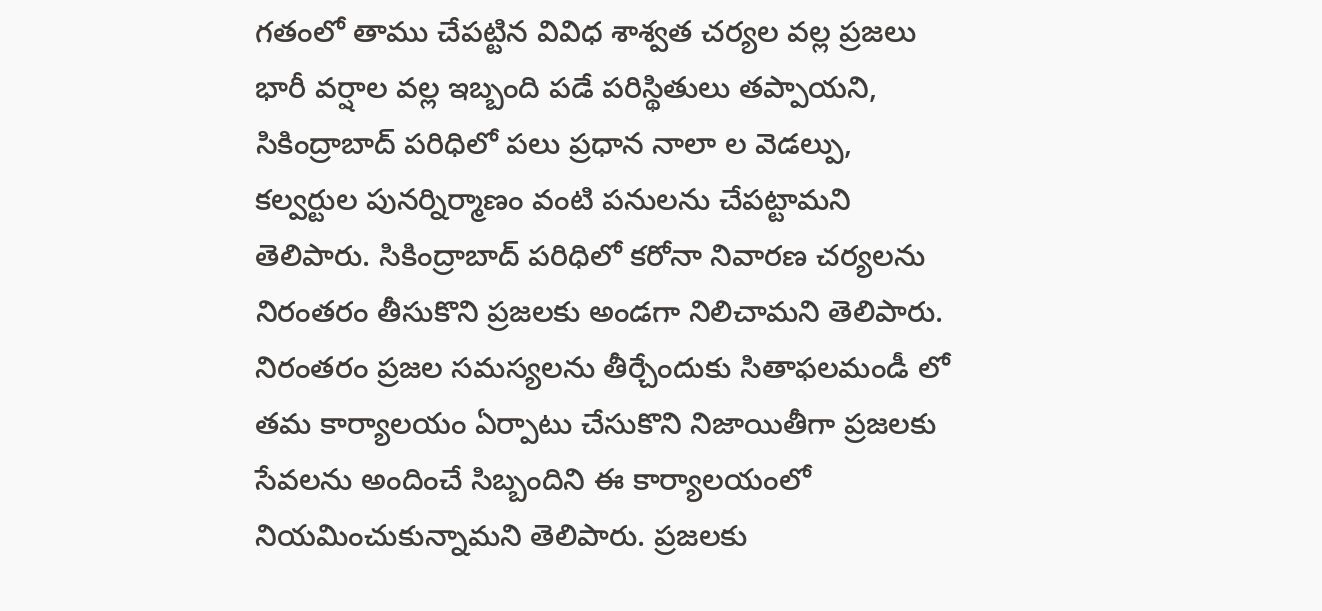గతంలో తాము చేపట్టిన వివిధ శాశ్వత చర్యల వల్ల ప్రజలు భారీ వర్షాల వల్ల ఇబ్బంది పడే పరిస్థితులు తప్పాయని, సికింద్రాబాద్ పరిధిలో పలు ప్రధాన నాలా ల వెడల్పు, కల్వర్టుల పునర్నిర్మాణం వంటి పనులను చేపట్టామని తెలిపారు. సికింద్రాబాద్ పరిధిలో కరోనా నివారణ చర్యలను నిరంతరం తీసుకొని ప్రజలకు అండగా నిలిచామని తెలిపారు. నిరంతరం ప్రజల సమస్యలను తీర్చేందుకు సితాఫలమండీ లో తమ కార్యాలయం ఏర్పాటు చేసుకొని నిజాయితీగా ప్రజలకు సేవలను అందించే సిబ్బందిని ఈ కార్యాలయంలో నియమించుకున్నామని తెలిపారు. ప్రజలకు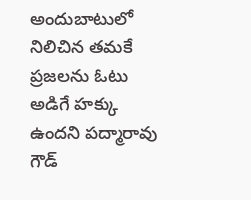అందుబాటులో నిలిచిన తమకే ప్రజలను ఓటు అడిగే హక్కు ఉందని పద్మారావు గౌడ్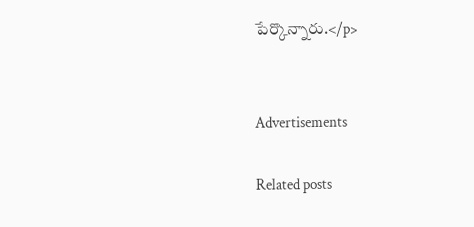పేర్కొన్నారు.</p>


Advertisements

Related posts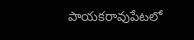పాయకరావుపేటలో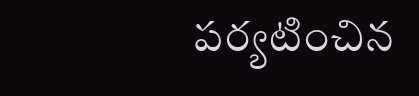పర్యటించిన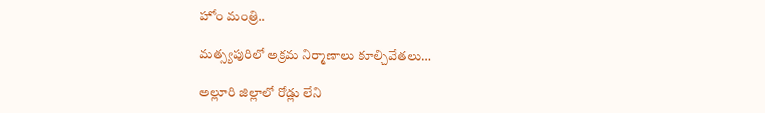హోం మంత్రి..

మత్స్యపురిలో అక్రమ నిర్మాణాలు కూల్చివేతలు…

అల్లూరి జిల్లాలో రోడ్లు లేని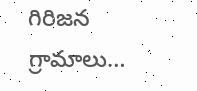గిరిజన గ్రామాలు…